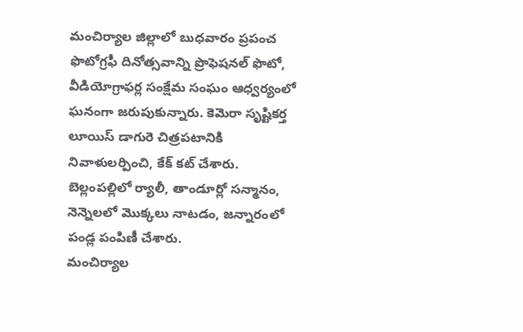మంచిర్యాల జిల్లాలో బుధవారం ప్రపంచ ఫొటోగ్రఫీ దినోత్సవాన్ని ప్రొఫెషనల్ ఫొటో, వీడియోగ్రాఫర్ల సంక్షేమ సంఘం ఆధ్వర్యంలో ఘనంగా జరుపుకున్నారు. కెమెరా సృష్టికర్త లూయిస్ డాగురె చిత్రపటానికి నివాళులర్పించి, కేక్ కట్ చేశారు. బెల్లంపల్లిలో ర్యాలీ, తాండూర్లో సన్మానం, నెన్నెలలో మొక్కలు నాటడం, జన్నారంలో పండ్ల పంపిణీ చేశారు.
మంచిర్యాల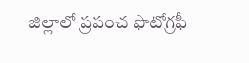జిల్లాలో ప్రపంచ ఫొటోగ్రఫీ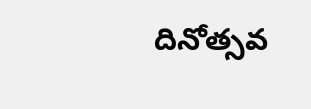దినోత్సవ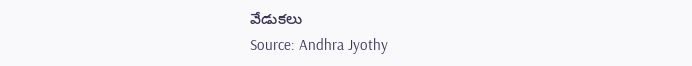వేడుకలు
Source: Andhra Jyothy